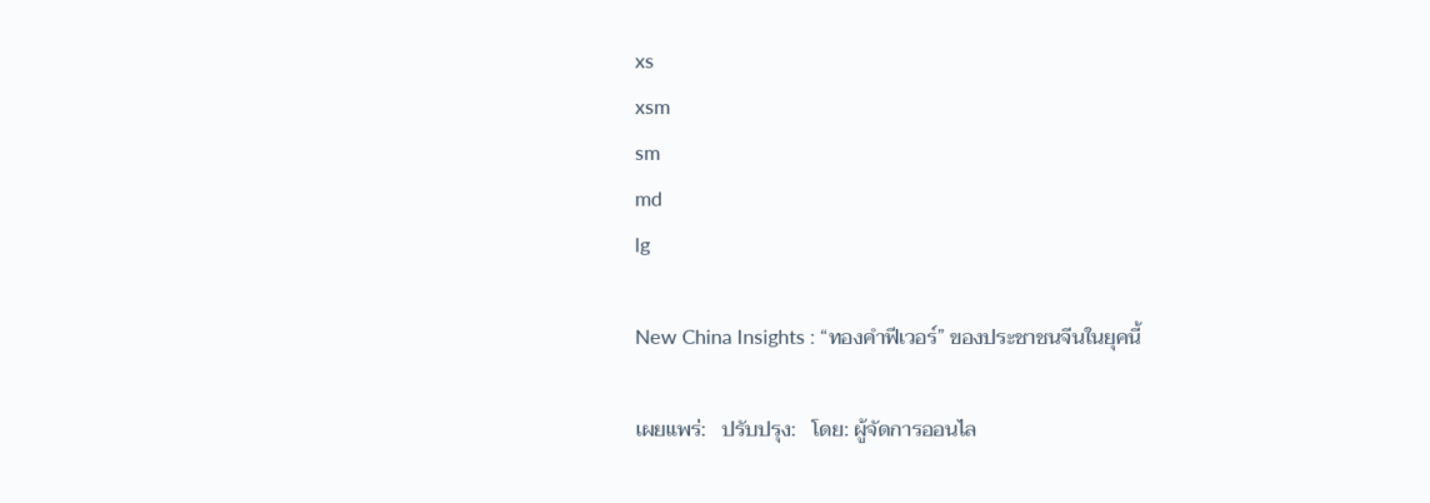xs
xsm
sm
md
lg

New China Insights : “ทองคำฟีเวอร์” ของประชาชนจีนในยุคนี้

เผยแพร่:   ปรับปรุง:   โดย: ผู้จัดการออนไล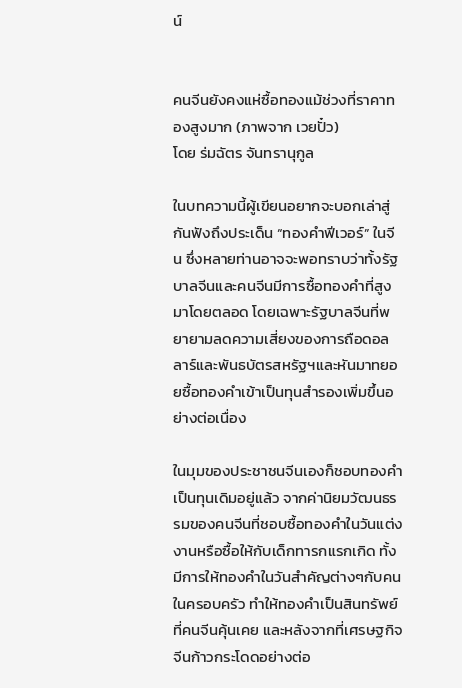น์


คนจีนยังคงแห่ซื้อทองแม้ช่วงที่ราคาทองสูงมาก (ภาพจาก เวยปั๋ว)
โดย ร่มฉัตร จันทรานุกูล

ในบทความนี้ผู้เขียนอยากจะบอกเล่าสู่กันฟังถึงประเด็น “ทองคำฟีเวอร์” ในจีน ซึ่งหลายท่านอาจจะพอทราบว่าทั้งรัฐบาลจีนและคนจีนมีการซื้อทองคำที่สูงมาโดยตลอด โดยเฉพาะรัฐบาลจีนที่พยายามลดความเสี่ยงของการถือดอลลาร์และพันธบัตรสหรัฐฯและหันมาทยอยซื้อทองคำเข้าเป็นทุนสำรองเพิ่มขึ้นอย่างต่อเนื่อง

ในมุมของประชาชนจีนเองก็ชอบทองคำเป็นทุนเดิมอยู่แล้ว จากค่านิยมวัฒนธรรมของคนจีนที่ชอบซื้อทองคำในวันแต่งงานหรือซื้อให้กับเด็กทารกแรกเกิด ทั้งมีการให้ทองคำในวันสำคัญต่างๆกับคนในครอบครัว ทำให้ทองคำเป็นสินทรัพย์ที่คนจีนคุ้นเคย และหลังจากที่เศรษฐกิจจีนก้าวกระโดดอย่างต่อ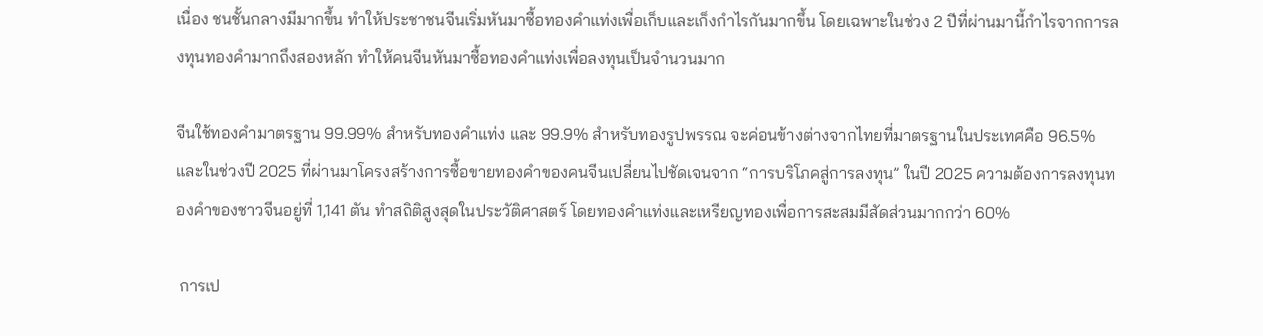เนื่อง ชนชั้นกลางมีมากขึ้น ทำให้ประชาชนจีนเริ่มหันมาซื้อทองคำแท่งเพื่อเก็บและเก็งกำไรกันมากขึ้น โดยเฉพาะในช่วง 2 ปีที่ผ่านมานี้กำไรจากการลงทุนทองคำมากถึงสองหลัก ทำให้คนจีนหันมาซื้อทองคำแท่งเพื่อลงทุนเป็นจำนวนมาก

จีนใช้ทองคำมาตรฐาน 99.99% สำหรับทองคำแท่ง และ 99.9% สำหรับทองรูปพรรณ จะค่อนข้างต่างจากไทยที่มาตรฐานในประเทศคือ 96.5% และในช่วงปี 2025 ที่ผ่านมาโครงสร้างการซื้อขายทองคำของคนจีนเปลี่ยนไปชัดเจนจาก “การบริโภคสู่การลงทุน” ในปี 2025 ความต้องการลงทุนทองคำของชาวจีนอยู่ที่ 1,141 ตัน ทำสถิติสูงสุดในประวัติศาสตร์ โดยทองคำแท่งและเหรียญทองเพื่อการสะสมมีสัดส่วนมากกว่า 60%

 การเป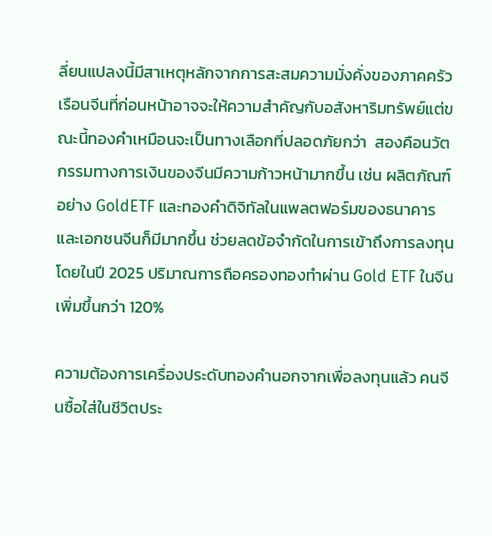ลี่ยนแปลงนี้มีสาเหตุหลักจากการสะสมความมั่งคั่งของภาคครัวเรือนจีนที่ก่อนหน้าอาจจะให้ความสำคัญกับอสังหาริมทรัพย์แต่ขณะนี้ทองคำเหมือนจะเป็นทางเลือกที่ปลอดภัยกว่า  สองคือนวัตกรรมทางการเงินของจีนมีความก้าวหน้ามากขึ้น เช่น ผลิตภัณฑ์อย่าง GoldETF และทองคำดิจิทัลในแพลตฟอร์มของธนาคารและเอกชนจีนก็มีมากขึ้น ช่วยลดข้อจำกัดในการเข้าถึงการลงทุน โดยในปี 2025 ปริมาณการถือครองทองทำผ่าน Gold ETF ในจีนเพิ่มขึ้นกว่า 120%

ความต้องการเครื่องประดับทองคำนอกจากเพื่อลงทุนแล้ว คนจีนซื้อใส่ในชีวิตประ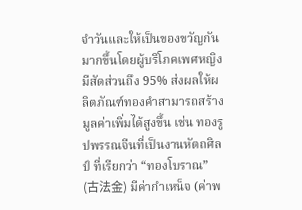จำวันและให้เป็นของขวัญกันมากขึ้นโดยผู้บริโภคเพศหญิงมีสัดส่วนถึง 95% ส่งผลให้ผลิตภัณฑ์ทองคำสามารถสร้างมูลค่าเพิ่มได้สูงขึ้น เช่น ทองรูปพรรณจีนที่เป็นงานหัตถศิลป์ ที่เรียกว่า “ทองโบราณ” (古法金) มีค่ากำเหน็จ (ค่าพ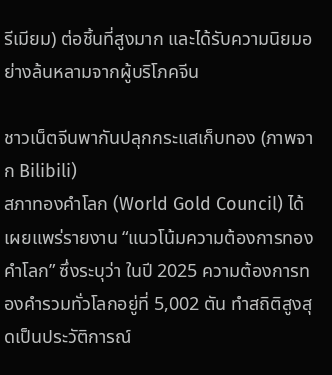รีเมียม) ต่อชิ้นที่สูงมาก และได้รับความนิยมอย่างล้นหลามจากผู้บริโภคจีน

ชาวเน็ตจีนพากันปลุกกระแสเก็บทอง (ภาพจาก Bilibili)
สภาทองคำโลก (World Gold Council) ได้เผยแพร่รายงาน “แนวโน้มความต้องการทองคำโลก” ซึ่งระบุว่า ในปี 2025 ความต้องการทองคำรวมทั่วโลกอยู่ที่ 5,002 ตัน ทำสถิติสูงสุดเป็นประวัติการณ์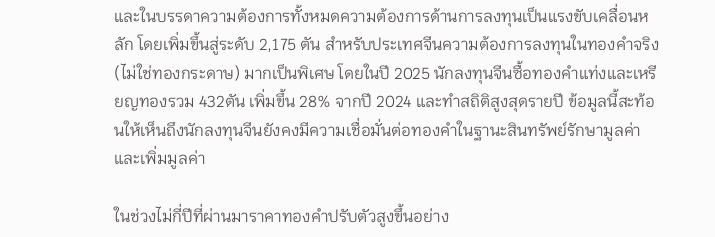และในบรรดาความต้องการทั้งหมดความต้องการด้านการลงทุนเป็นแรงขับเคลื่อนหลัก โดยเพิ่มขึ้นสู่ระดับ 2,175 ตัน สำหรับประเทศจีนความต้องการลงทุนในทองคำจริง (ไม่ใช่ทองกระดาษ) มากเป็นพิเศษ โดยในปี 2025 นักลงทุนจีนซื้อทองคำแท่งและเหรียญทองรวม 432ตัน เพิ่มขึ้น 28% จากปี 2024 และทำสถิติสูงสุดรายปี ข้อมูลนี้สะท้อนให้เห็นถึงนักลงทุนจีนยังคงมีความเชื่อมั่นต่อทองคำในฐานะสินทรัพย์รักษามูลค่าและเพิ่มมูลค่า

ในช่วงไม่กี่ปีที่ผ่านมาราคาทองคำปรับตัวสูงขึ้นอย่าง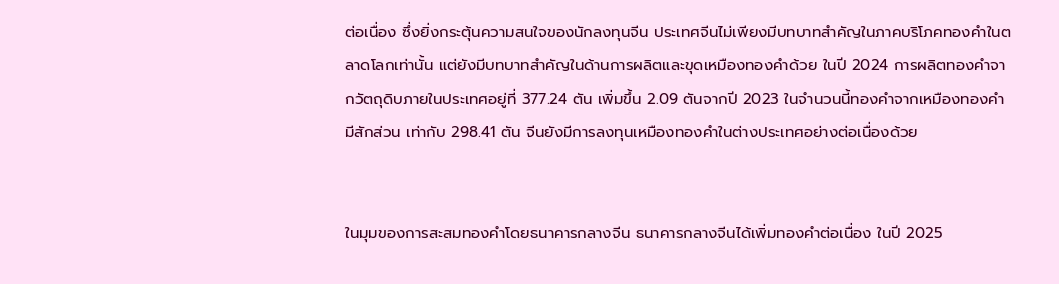ต่อเนื่อง ซึ่งยิ่งกระตุ้นความสนใจของนักลงทุนจีน ประเทศจีนไม่เพียงมีบทบาทสำคัญในภาคบริโภคทองคำในตลาดโลกเท่านั้น แต่ยังมีบทบาทสำคัญในด้านการผลิตและขุดเหมืองทองคำด้วย ในปี 2024 การผลิตทองคำจากวัตถุดิบภายในประเทศอยู่ที่ 377.24 ตัน เพิ่มขึ้น 2.09 ตันจากปี 2023 ในจำนวนนี้ทองคำจากเหมืองทองคำมีสักส่วน เท่ากับ 298.41 ตัน จีนยังมีการลงทุนเหมืองทองคำในต่างประเทศอย่างต่อเนื่องด้วย


ในมุมของการสะสมทองคำโดยธนาคารกลางจีน ธนาคารกลางจีนได้เพิ่มทองคำต่อเนื่อง ในปี 2025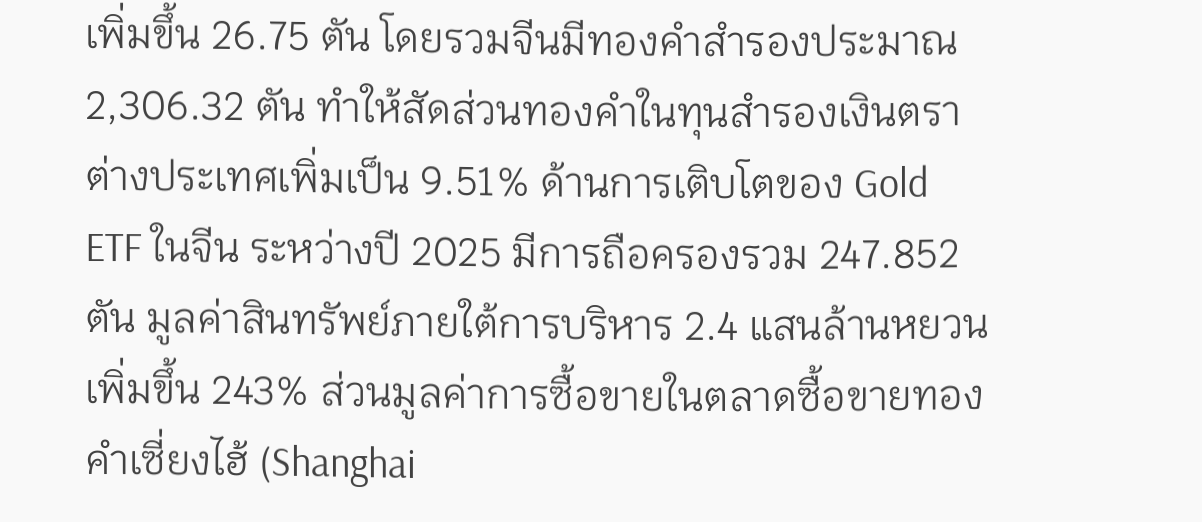เพิ่มขึ้น 26.75 ตัน โดยรวมจีนมีทองคำสำรองประมาณ 2,306.32 ตัน ทำให้สัดส่วนทองคำในทุนสำรองเงินตราต่างประเทศเพิ่มเป็น 9.51% ด้านการเติบโตของ Gold ETF ในจีน ระหว่างปี 2025 มีการถือครองรวม 247.852 ตัน มูลค่าสินทรัพย์ภายใต้การบริหาร 2.4 แสนล้านหยวน เพิ่มขึ้น 243% ส่วนมูลค่าการซื้อขายในตลาดซื้อขายทองคำเซี่ยงไฮ้ (Shanghai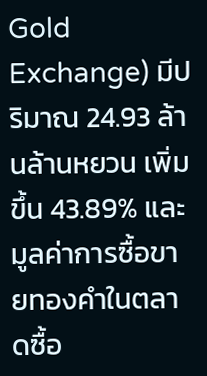Gold Exchange) มีปริมาณ 24.93 ล้านล้านหยวน เพิ่มขึ้น 43.89% และมูลค่าการซื้อขายทองคำในตลาดซื้อ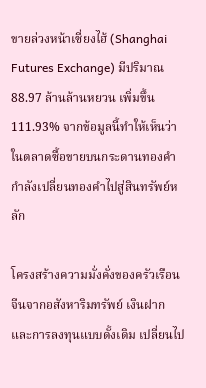ขายล่วงหน้าเซี่ยงไฮ้ (Shanghai Futures Exchange) มีปริมาณ 88.97 ล้านล้านหยวน เพิ่มขึ้น 111.93% จากข้อมูลนี้ทำให้เห็นว่าในตลาดซื้อขายบนกระดานทองคำกำลังเปลี่ยนทองคำไปสู่สินทรัพย์หลัก

โครงสร้างความมั่งคั่งของครัวเรือนจีนจากอสังหาริมทรัพย์ เงินฝากและการลงทุนแบบดั้งเดิม เปลี่ยนไป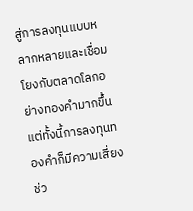สู่การลงทุนแบบหลากหลายและเชื่อมโยงกับตลาดโลกอย่างทองคำมากขึ้น แต่ทั้งนี้การลงทุนทองคำก็มีความเสี่ยง ช่ว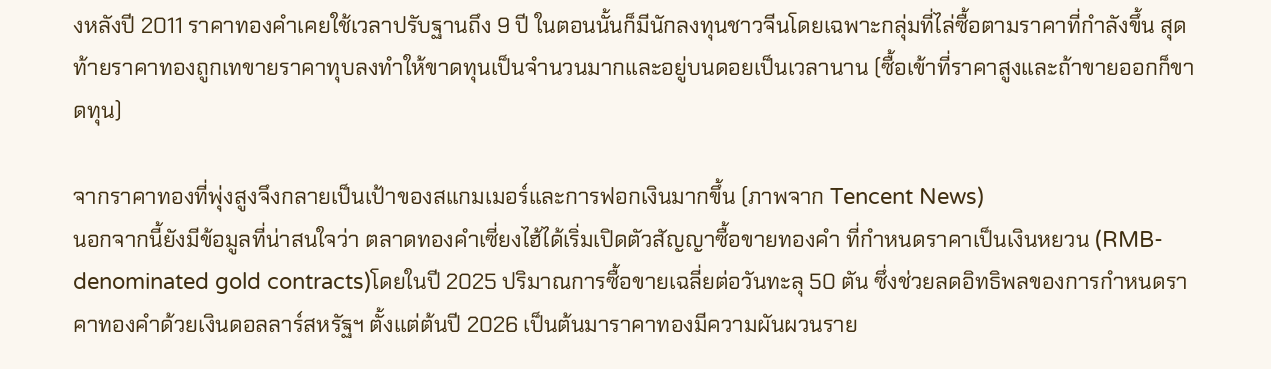งหลังปี 2011 ราคาทองคำเคยใช้เวลาปรับฐานถึง 9 ปี ในตอนนั้นก็มีนักลงทุนชาวจีนโดยเฉพาะกลุ่มที่ไล่ซื้อตามราคาที่กำลังขึ้น สุดท้ายราคาทองถูกเทขายราคาทุบลงทำให้ขาดทุนเป็นจำนวนมากและอยู่บนดอยเป็นเวลานาน (ซื้อเข้าที่ราคาสูงและถ้าขายออกก็ขาดทุน)

จากราคาทองที่พุ่งสูงจึงกลายเป็นเป้าของสแกมเมอร์และการฟอกเงินมากขึ้น (ภาพจาก Tencent News)
นอกจากนี้ยังมีข้อมูลที่น่าสนใจว่า ตลาดทองคำเซี่ยงไฮ้ได้เริ่มเปิดตัวสัญญาซื้อขายทองคำ ที่กำหนดราคาเป็นเงินหยวน (RMB-denominated gold contracts)โดยในปี 2025 ปริมาณการซื้อขายเฉลี่ยต่อวันทะลุ 50 ตัน ซึ่งช่วยลดอิทธิพลของการกำหนดราคาทองคำด้วยเงินดอลลาร์สหรัฐฯ ตั้งแต่ต้นปี 2026 เป็นต้นมาราคาทองมีความผันผวนราย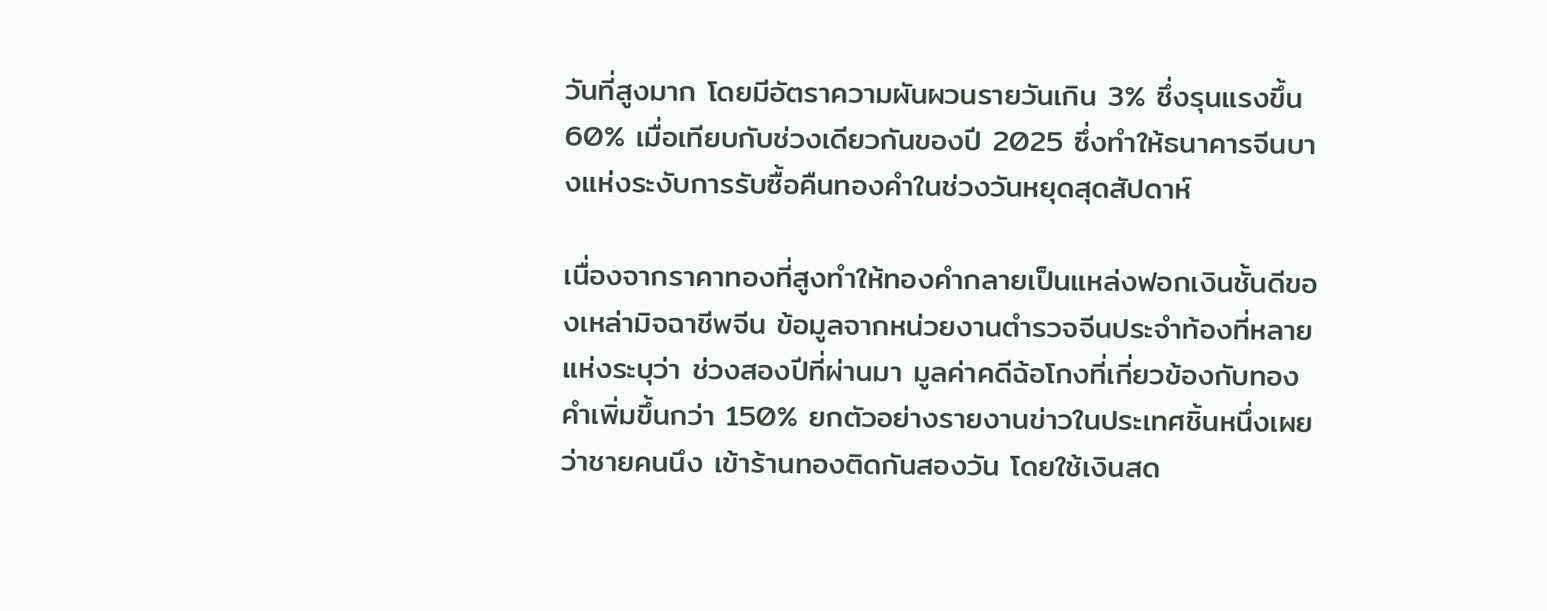วันที่สูงมาก โดยมีอัตราความผันผวนรายวันเกิน 3% ซึ่งรุนแรงขึ้น 60% เมื่อเทียบกับช่วงเดียวกันของปี 2025 ซึ่งทำให้ธนาคารจีนบางแห่งระงับการรับซื้อคืนทองคำในช่วงวันหยุดสุดสัปดาห์

เนื่องจากราคาทองที่สูงทำให้ทองคำกลายเป็นแหล่งฟอกเงินชั้นดีของเหล่ามิจฉาชีพจีน ข้อมูลจากหน่วยงานตำรวจจีนประจำท้องที่หลายแห่งระบุว่า ช่วงสองปีที่ผ่านมา มูลค่าคดีฉ้อโกงที่เกี่ยวข้องกับทองคำเพิ่มขึ้นกว่า 150% ยกตัวอย่างรายงานข่าวในประเทศชิ้นหนึ่งเผยว่าชายคนนึง เข้าร้านทองติดกันสองวัน โดยใช้เงินสด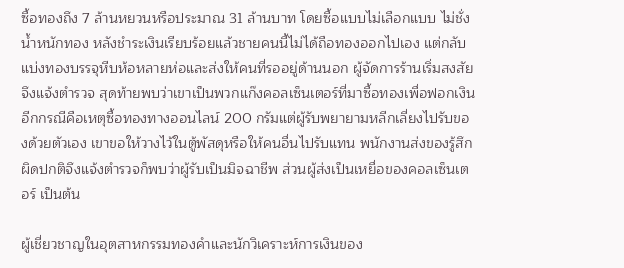ซื้อทองถึง 7 ล้านหยวนหรือประมาณ 31 ล้านบาท โดยซื้อแบบไม่เลือกแบบ ไม่ชั่งน้ำหนักทอง หลังชำระเงินเรียบร้อยแล้วชายคนนี้ไม่ได้ถือทองออกไปเอง แต่กลับแบ่งทองบรรจุหีบห้อหลายห่อและส่งให้คนที่รออยู่ด้านนอก ผู้จัดการร้านเริ่มสงสัยจึงแจ้งตำรวจ สุดท้ายพบว่าเขาเป็นพวกแก๊งคอลเซ็นเตอร์ที่มาซื้อทองเพื่อฟอกเงิน อีกกรณีคือเหตุซื้อทองทางออนไลน์ 200 กรัมแต่ผู้รับพยายามหลีกเลี่ยงไปรับของด้วยตัวเอง เขาขอให้วางไว้ในตู้พัสดุหรือให้คนอื่นไปรับแทน พนักงานส่งของรู้สึกผิดปกติจึงแจ้งตำรวจก็พบว่าผู้รับเป็นมิจฉาชีพ ส่วนผู้ส่งเป็นเหยื่อของคอลเซ็นเตอร์ เป็นต้น

ผู้เชี่ยวชาญในอุตสาหกรรมทองคำและนักวิเคราะห์การเงินของ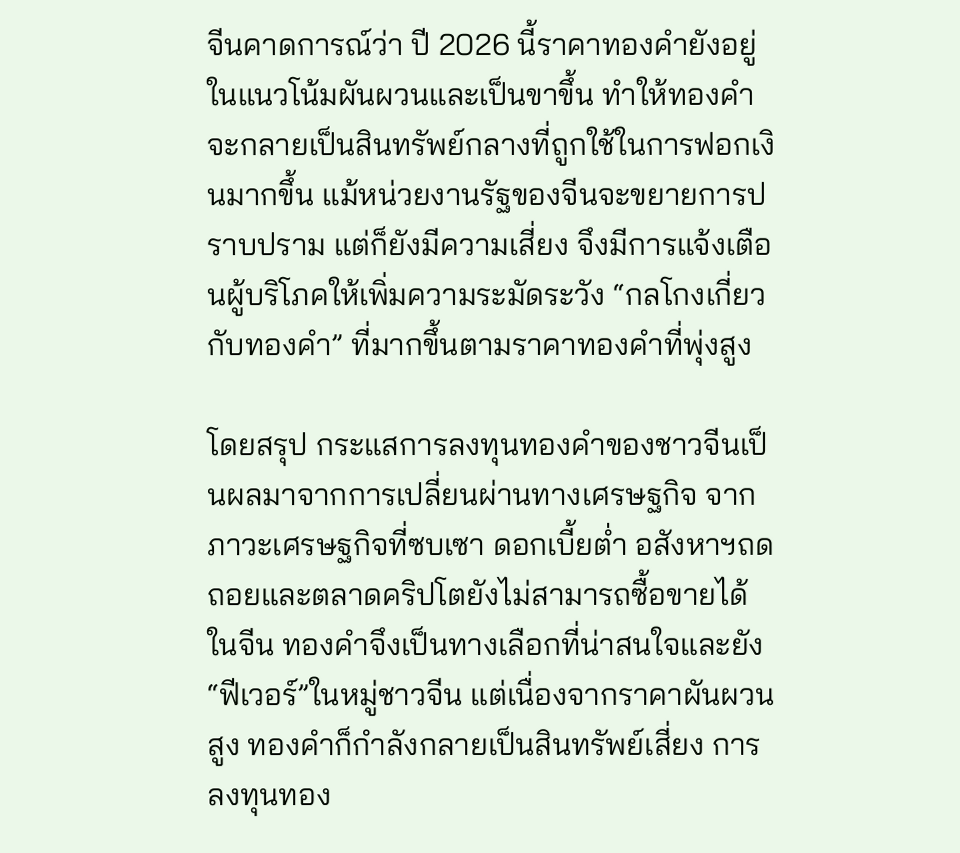จีนคาดการณ์ว่า ปี 2026 นี้ราคาทองคำยังอยู่ในแนวโน้มผันผวนและเป็นขาขึ้น ทำให้ทองคำจะกลายเป็นสินทรัพย์กลางที่ถูกใช้ในการฟอกเงินมากขึ้น แม้หน่วยงานรัฐของจีนจะขยายการปราบปราม แต่ก็ยังมีความเสี่ยง จึงมีการแจ้งเตือนผู้บริโภคให้เพิ่มความระมัดระวัง “กลโกงเกี่ยวกับทองคำ” ที่มากขึ้นตามราคาทองคำที่พุ่งสูง

โดยสรุป กระแสการลงทุนทองคำของชาวจีนเป็นผลมาจากการเปลี่ยนผ่านทางเศรษฐกิจ จากภาวะเศรษฐกิจที่ซบเซา ดอกเบี้ยต่ำ อสังหาฯถดถอยและตลาดคริปโตยังไม่สามารถซื้อขายได้ในจีน ทองคำจึงเป็นทางเลือกที่น่าสนใจและยัง “ฟีเวอร์”ในหมู่ชาวจีน แต่เนื่องจากราคาผันผวนสูง ทองคำก็กำลังกลายเป็นสินทรัพย์เสี่ยง การลงทุนทอง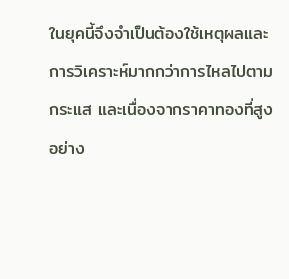ในยุคนี้จึงจำเป็นต้องใช้เหตุผลและการวิเคราะห์มากกว่าการไหลไปตามกระแส และเนื่องจากราคาทองที่สูงอย่าง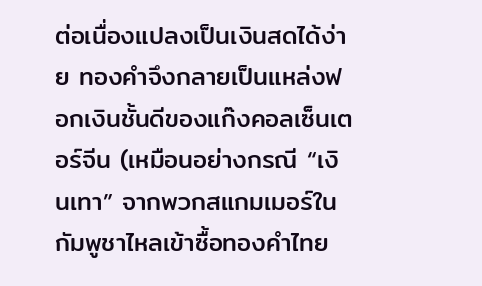ต่อเนื่องแปลงเป็นเงินสดได้ง่าย ทองคำจึงกลายเป็นแหล่งฟอกเงินชั้นดีของแก๊งคอลเซ็นเตอร์จีน (เหมือนอย่างกรณี “เงินเทา” จากพวกสแกมเมอร์ในกัมพูชาไหลเข้าซื้อทองคำไทย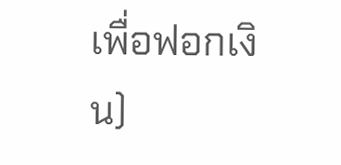เพื่อฟอกเงิน)